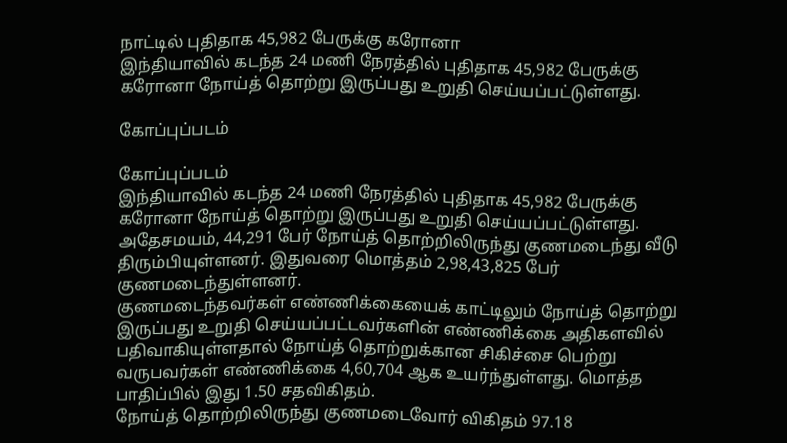நாட்டில் புதிதாக 45,982 பேருக்கு கரோனா
இந்தியாவில் கடந்த 24 மணி நேரத்தில் புதிதாக 45,982 பேருக்கு கரோனா நோய்த் தொற்று இருப்பது உறுதி செய்யப்பட்டுள்ளது.

கோப்புப்படம்

கோப்புப்படம்
இந்தியாவில் கடந்த 24 மணி நேரத்தில் புதிதாக 45,982 பேருக்கு கரோனா நோய்த் தொற்று இருப்பது உறுதி செய்யப்பட்டுள்ளது.
அதேசமயம், 44,291 பேர் நோய்த் தொற்றிலிருந்து குணமடைந்து வீடு திரும்பியுள்ளனர். இதுவரை மொத்தம் 2,98,43,825 பேர் குணமடைந்துள்ளனர்.
குணமடைந்தவர்கள் எண்ணிக்கையைக் காட்டிலும் நோய்த் தொற்று இருப்பது உறுதி செய்யப்பட்டவர்களின் எண்ணிக்கை அதிகளவில் பதிவாகியுள்ளதால் நோய்த் தொற்றுக்கான சிகிச்சை பெற்று வருபவர்கள் எண்ணிக்கை 4,60,704 ஆக உயர்ந்துள்ளது. மொத்த பாதிப்பில் இது 1.50 சதவிகிதம்.
நோய்த் தொற்றிலிருந்து குணமடைவோர் விகிதம் 97.18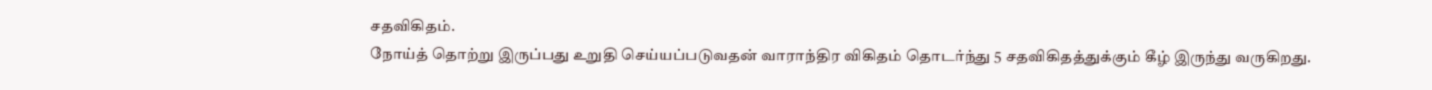சதவிகிதம்.
நோய்த் தொற்று இருப்பது உறுதி செய்யப்படுவதன் வாராந்திர விகிதம் தொடர்ந்து 5 சதவிகிதத்துக்கும் கீழ் இருந்து வருகிறது.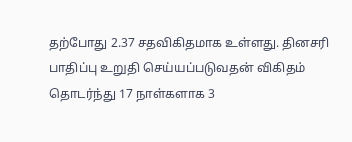தற்போது 2.37 சதவிகிதமாக உள்ளது. தினசரி பாதிப்பு உறுதி செய்யப்படுவதன் விகிதம் தொடர்ந்து 17 நாள்களாக 3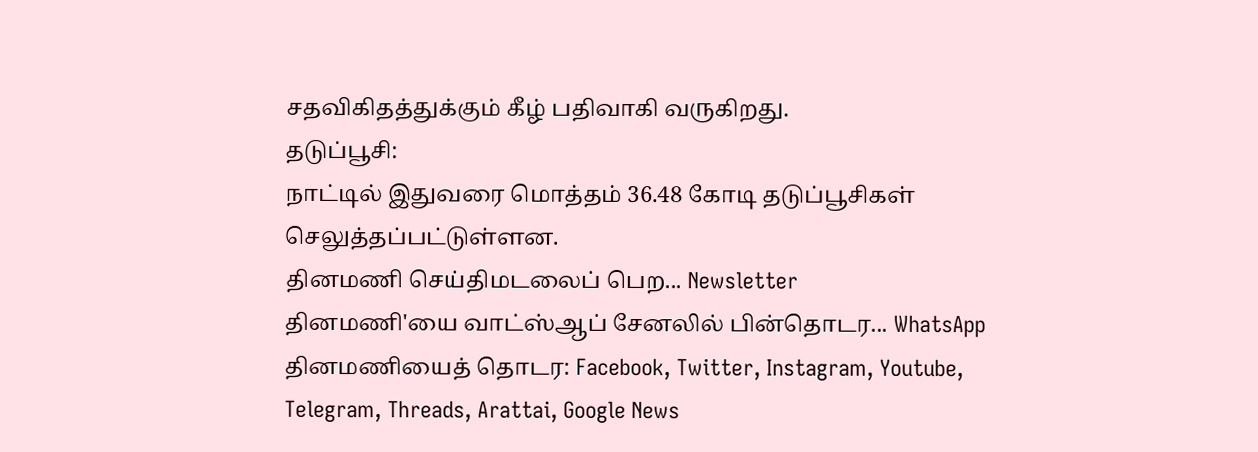சதவிகிதத்துக்கும் கீழ் பதிவாகி வருகிறது.
தடுப்பூசி:
நாட்டில் இதுவரை மொத்தம் 36.48 கோடி தடுப்பூசிகள் செலுத்தப்பட்டுள்ளன.
தினமணி செய்திமடலைப் பெற... Newsletter
தினமணி'யை வாட்ஸ்ஆப் சேனலில் பின்தொடர... WhatsApp
தினமணியைத் தொடர: Facebook, Twitter, Instagram, Youtube, Telegram, Threads, Arattai, Google News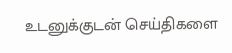உடனுக்குடன் செய்திகளை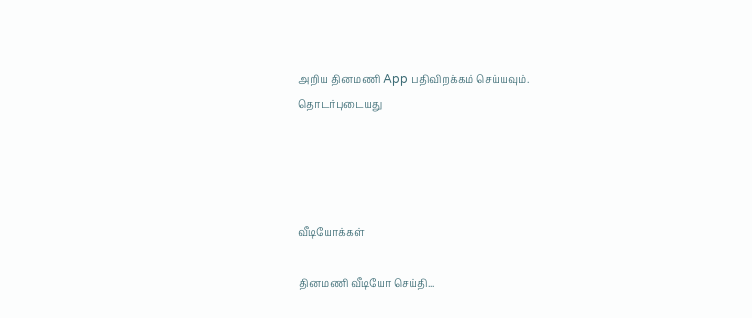அறிய தினமணி App பதிவிறக்கம் செய்யவும்.
தொடர்புடையது




வீடியோக்கள்

தினமணி வீடியோ செய்தி...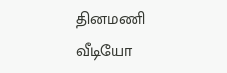தினமணி வீடியோ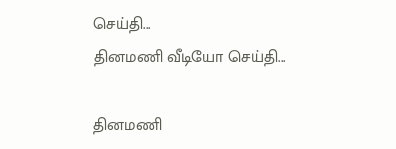செய்தி...
தினமணி வீடியோ செய்தி...

தினமணி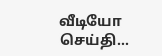வீடியோ செய்தி...